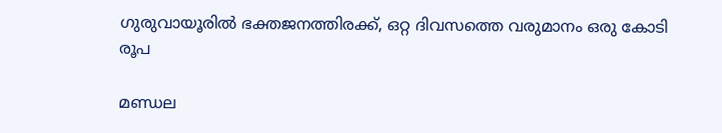ഗുരുവായൂരില്‍ ഭക്തജനത്തിരക്ക്, ഒറ്റ ദിവസത്തെ വരുമാനം ഒരു കോടി രൂപ

മണ്ഡല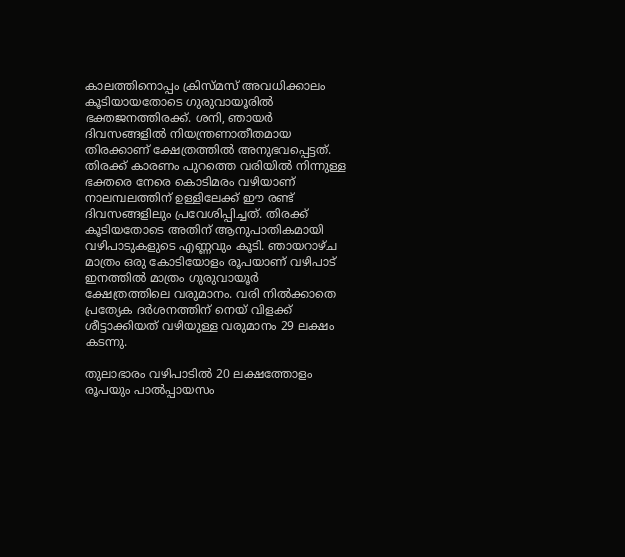കാലത്തിനൊപ്പം ക്രിസ്മസ് അവധിക്കാലം കൂടിയായതോടെ ഗുരുവായൂരില്‍ ഭക്തജനത്തിരക്ക്. ശനി, ഞായര്‍ ദിവസങ്ങളില്‍ നിയന്ത്രണാതീതമായ തിരക്കാണ് ക്ഷേത്രത്തില്‍ അനുഭവപ്പെട്ടത്.  തിരക്ക് കാരണം പുറത്തെ വരിയില്‍ നിന്നുള്ള ഭക്തരെ നേരെ കൊടിമരം വഴിയാണ് നാലമ്പലത്തിന് ഉള്ളിലേക്ക് ഈ രണ്ട് ദിവസങ്ങളിലും പ്രവേശിപ്പിച്ചത്. തിരക്ക് കൂടിയതോടെ അതിന് ആനുപാതികമായി വഴിപാടുകളുടെ എണ്ണവും കൂടി. ഞായറാഴ്ച മാത്രം ഒരു കോടിയോളം രൂപയാണ് വഴിപാട് ഇനത്തില്‍ മാത്രം ഗുരുവായൂര്‍ ക്ഷേത്രത്തിലെ വരുമാനം. വരി നില്‍ക്കാതെ പ്രത്യേക ദര്‍ശനത്തിന് നെയ് വിളക്ക് ശീട്ടാക്കിയത് വഴിയുള്ള വരുമാനം 29 ലക്ഷം കടന്നു.

തുലാഭാരം വഴിപാടില്‍ 20 ലക്ഷത്തോളം രൂപയും പാല്‍പ്പായസം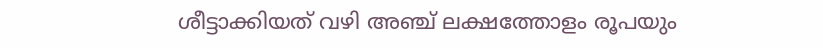ശീട്ടാക്കിയത് വഴി അഞ്ച് ലക്ഷത്തോളം രൂപയും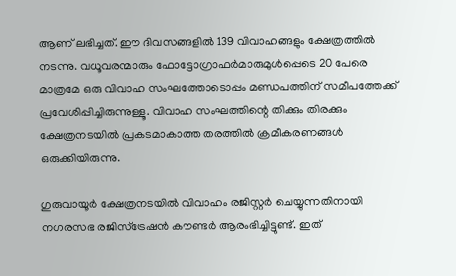ആണ് ലഭിച്ചത്. ഈ ദിവസങ്ങളില്‍ 139 വിവാഹങ്ങളും ക്ഷേത്രത്തില്‍ നടന്നു. വധൂവരന്മാരും ഫോട്ടോഗ്രാഫര്‍മാരുമുള്‍പ്പെടെ 20 പേരെ മാത്രമേ ഒരു വിവാഹ സംഘത്തോടൊപ്പം മണ്ഡപത്തിന് സമീപത്തേക്ക് പ്രവേശിപ്പിച്ചിരുന്നുള്ളൂ. വിവാഹ സംഘത്തിന്റെ തിക്കും തിരക്കും ക്ഷേത്രനടയില്‍ പ്രകടമാകാത്ത തരത്തില്‍ ക്രമീകരണങ്ങള്‍ ഒരുക്കിയിരുന്നു.

ഗുരുവായൂര്‍ ക്ഷേത്രനടയില്‍ വിവാഹം രജിസ്റ്റര്‍ ചെയ്യുന്നതിനായി നഗരസഭ രജിസ്ട്രേഷന്‍ കൗണ്ടര്‍ ആരംഭിച്ചിട്ടുണ്ട്. ഇത്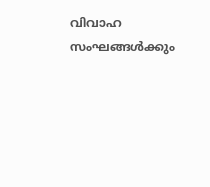വിവാഹ സംഘങ്ങള്‍ക്കും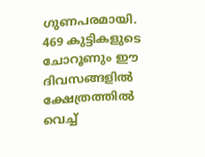ഗുണപരമായി. 469 കുട്ടികളുടെ ചോറൂണും ഈ ദിവസങ്ങളില്‍ ക്ഷേത്രത്തില്‍ വെച്ച്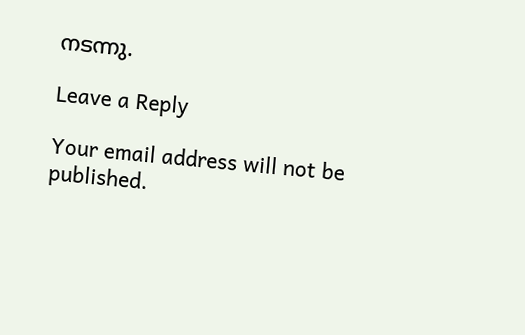നടന്നു.

Leave a Reply

Your email address will not be published.